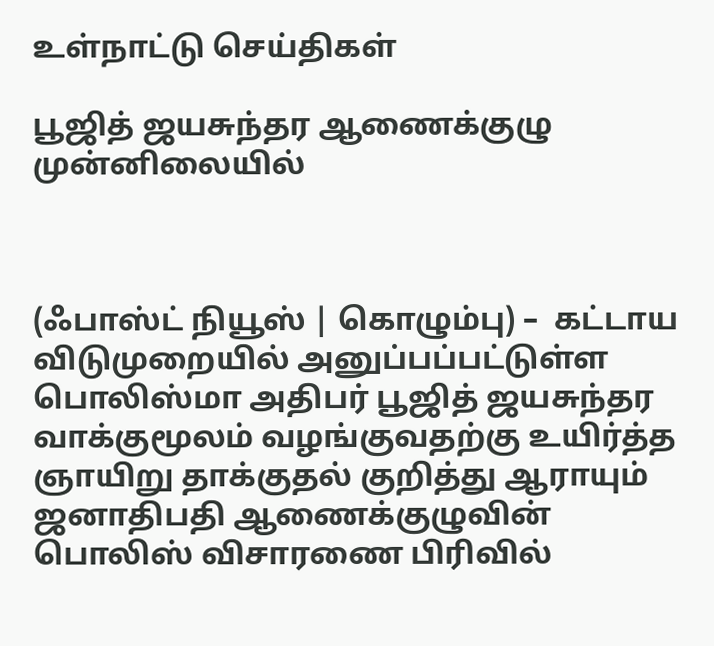உள்நாட்டு செய்திகள்

பூஜித் ஜயசுந்தர ஆணைக்குழு முன்னிலையில்



(ஃபாஸ்ட் நியூஸ் | கொழும்பு) –  கட்டாய விடுமுறையில் அனுப்பப்பட்டுள்ள பொலிஸ்மா அதிபர் பூஜித் ஜயசுந்தர வாக்குமூலம் வழங்குவதற்கு உயிர்த்த ஞாயிறு தாக்குதல் குறித்து ஆராயும் ஜனாதிபதி ஆணைக்குழுவின் பொலிஸ் விசாரணை பிரிவில்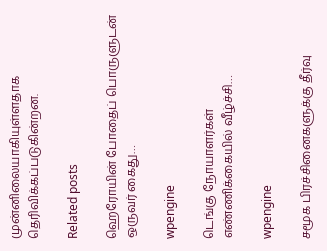முன்னிலையாகியுள்ளதாக தெரிவிக்கப்படுகின்றன.

Related posts

ஹெரோயின் போதைப் பொருளுடன் ஒருவர் கைது…

wpengine

டெங்கு நோயாளர்கள் எண்ணிக்கையில் வீழ்ச்சி…

wpengine

சமூக பிரச்சினைகளுக்கு தீர்வு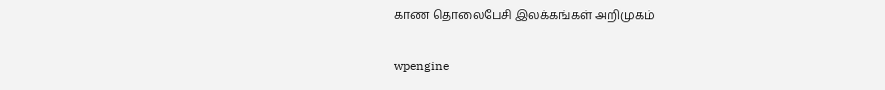காண தொலைபேசி இலக்கங்கள் அறிமுகம்

wpengine